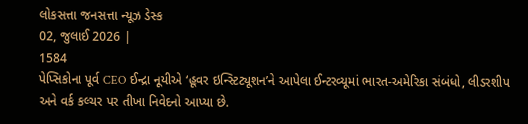લોકસત્તા જનસત્તા ન્યૂઝ ડેસ્ક
02, જુલાઈ 2026 |
1584
પેપ્સિકોના પૂર્વ CEO ઈન્દ્રા નૂયીએ ‘હૂવર ઇન્સ્ટિટ્યૂશન’ને આપેલા ઈન્ટરવ્યૂમાં ભારત-અમેરિકા સંબંધો, લીડરશીપ અને વર્ક કલ્ચર પર તીખા નિવેદનો આપ્યા છે.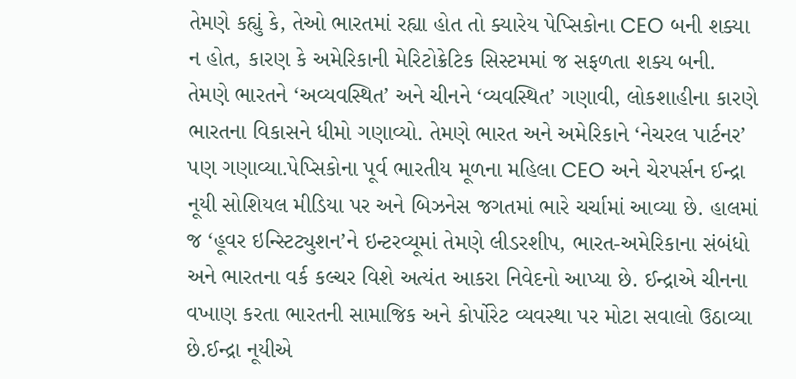તેમણે કહ્યું કે, તેઓ ભારતમાં રહ્યા હોત તો ક્યારેય પેપ્સિકોના CEO બની શક્યા ન હોત, કારણ કે અમેરિકાની મેરિટોક્રેટિક સિસ્ટમમાં જ સફળતા શક્ય બની. તેમણે ભારતને ‘અવ્યવસ્થિત’ અને ચીનને ‘વ્યવસ્થિત’ ગણાવી, લોકશાહીના કારણે ભારતના વિકાસને ધીમો ગણાવ્યો. તેમણે ભારત અને અમેરિકાને ‘નેચરલ પાર્ટનર’ પણ ગણાવ્યા.પેપ્સિકોના પૂર્વ ભારતીય મૂળના મહિલા CEO અને ચેરપર્સન ઈન્દ્રા નૂયી સોશિયલ મીડિયા પર અને બિઝનેસ જગતમાં ભારે ચર્ચામાં આવ્યા છે. હાલમાં જ ‘હૂવર ઇન્સ્ટિટ્યુશન’ને ઇન્ટરવ્યૂમાં તેમણે લીડરશીપ, ભારત-અમેરિકાના સંબંધો અને ભારતના વર્ક કલ્ચર વિશે અત્યંત આકરા નિવેદનો આપ્યા છે. ઈન્દ્રાએ ચીનના વખાણ કરતા ભારતની સામાજિક અને કોર્પોરેટ વ્યવસ્થા પર મોટા સવાલો ઉઠાવ્યા છે.ઈન્દ્રા નૂયીએ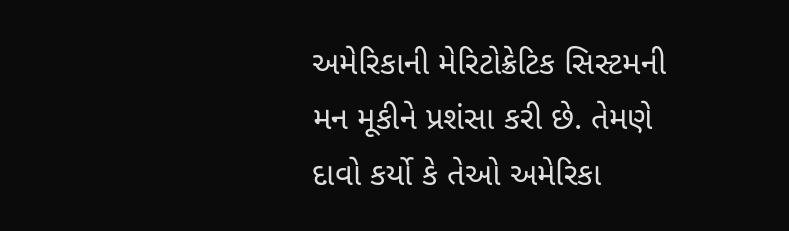અમેરિકાની મેરિટોક્રેટિક સિસ્ટમની મન મૂકીને પ્રશંસા કરી છે. તેમણે દાવો કર્યો કે તેઓ અમેરિકા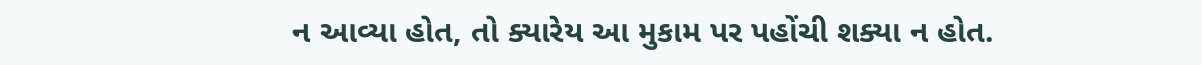ન આવ્યા હોત, તો ક્યારેય આ મુકામ પર પહોંચી શક્યા ન હોત.